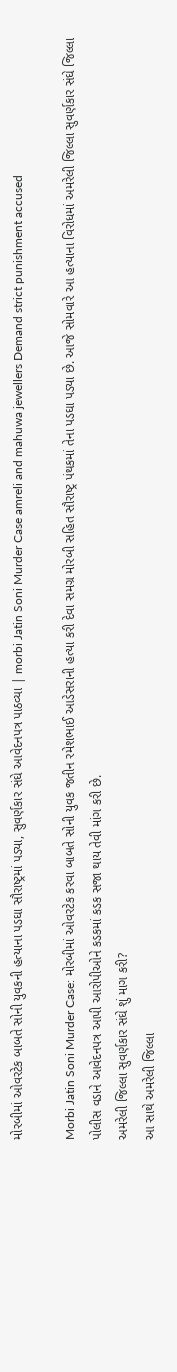મોરબીમાં ઓવરટેક બાબતે સોની યુવકની હત્યાના પડઘા સૌરાષ્ટ્રમાં પડ્યા, સુવર્ણકાર સંઘે આવેદનપત્ર પાઠવ્યા | morbi Jatin Soni Murder Case amreli and mahuwa jewellers Demand strict punishment accused

Morbi Jatin Soni Murder Case: મોરબીમાં ઓવરટેક કરવા બાબતે સોની યુવક જતીન રમેશભાઈ આડેસરાની હત્યા કરી દેવા સમગ્ર મોરબી સહિત સૌરાષ્ટ્ર પંથકમાં તેના પડઘા પડ્યા છે. આજે સોમવારે આ હત્યાના વિરોધમાં અમરેલી જિલ્લા સુવર્ણકાર સંઘે જિલ્લા પોલીસ વડાને આવેદનપત્ર આપી આરોપીઓને કડકમાં કડક સજા થાય તેવી માંગ કરી છે.
અમરેલી જિલ્લા સુવર્ણકાર સંઘે શું માગ કરી?
આ સાથે અમરેલી જિલ્લા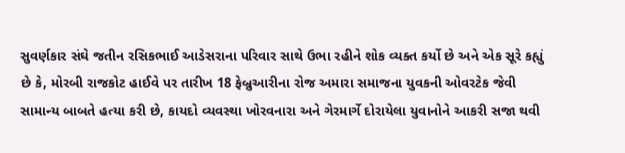સુવર્ણકાર સંઘે જતીન રસિકભાઈ આડેસરાના પરિવાર સાથે ઉભા રહીને શોક વ્યક્ત કર્યો છે અને એક સૂરે કહ્યું છે કે, મોરબી રાજકોટ હાઈવે પર તારીખ 18 ફેબ્રુઆરીના રોજ અમારા સમાજના યુવકની ઓવરટેક જેવી સામાન્ય બાબતે હત્યા કરી છે, કાયદો વ્યવસ્થા ખોરવનારા અને ગેરમાર્ગે દોરાયેલા યુવાનોને આકરી સજા થવી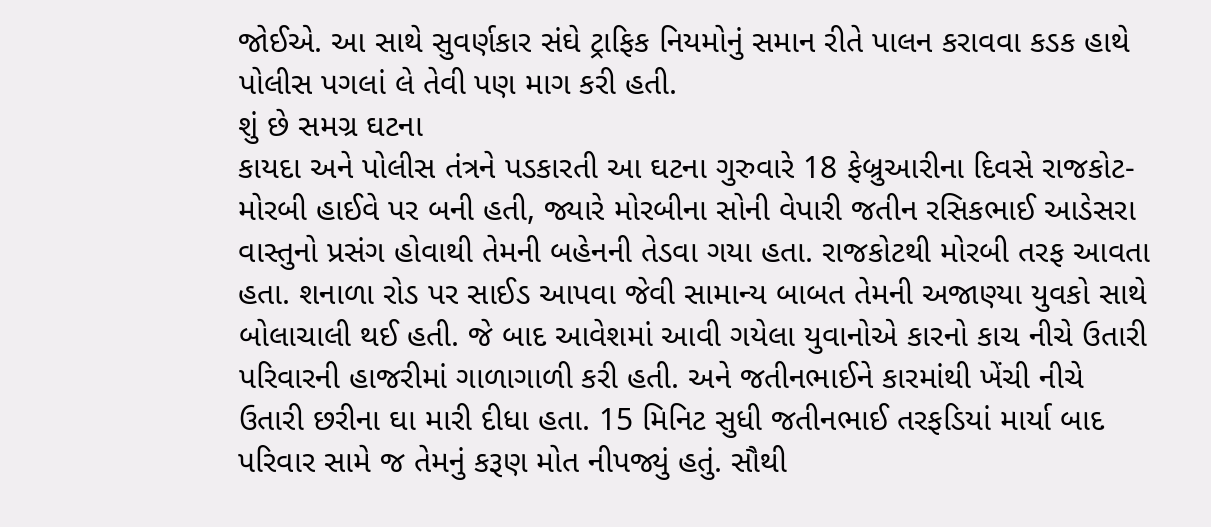જોઈએ. આ સાથે સુવર્ણકાર સંઘે ટ્રાફિક નિયમોનું સમાન રીતે પાલન કરાવવા કડક હાથે પોલીસ પગલાં લે તેવી પણ માગ કરી હતી.
શું છે સમગ્ર ઘટના
કાયદા અને પોલીસ તંત્રને પડકારતી આ ઘટના ગુરુવારે 18 ફેબ્રુઆરીના દિવસે રાજકોટ-મોરબી હાઈવે પર બની હતી, જ્યારે મોરબીના સોની વેપારી જતીન રસિકભાઈ આડેસરા વાસ્તુનો પ્રસંગ હોવાથી તેમની બહેનની તેડવા ગયા હતા. રાજકોટથી મોરબી તરફ આવતા હતા. શનાળા રોડ પર સાઈડ આપવા જેવી સામાન્ય બાબત તેમની અજાણ્યા યુવકો સાથે બોલાચાલી થઈ હતી. જે બાદ આવેશમાં આવી ગયેલા યુવાનોએ કારનો કાચ નીચે ઉતારી પરિવારની હાજરીમાં ગાળાગાળી કરી હતી. અને જતીનભાઈને કારમાંથી ખેંચી નીચે ઉતારી છરીના ઘા મારી દીધા હતા. 15 મિનિટ સુધી જતીનભાઈ તરફડિયાં માર્યા બાદ પરિવાર સામે જ તેમનું કરૂણ મોત નીપજ્યું હતું. સૌથી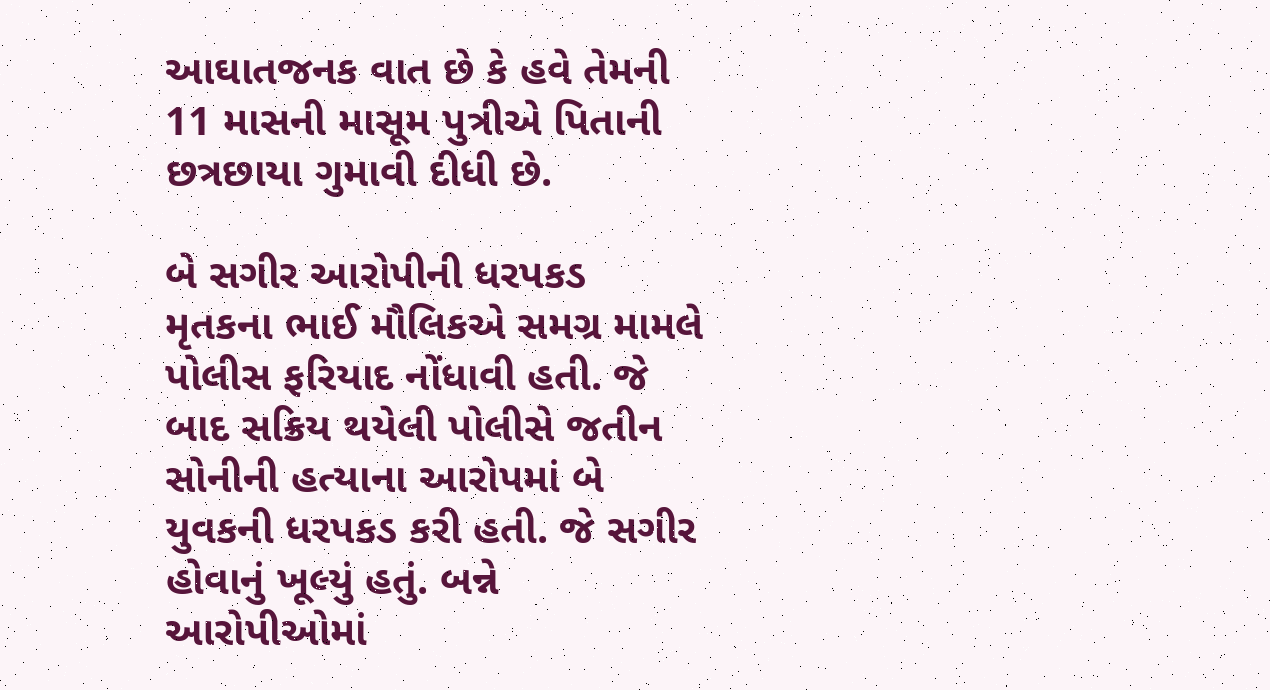આઘાતજનક વાત છે કે હવે તેમની 11 માસની માસૂમ પુત્રીએ પિતાની છત્રછાયા ગુમાવી દીધી છે.

બે સગીર આરોપીની ધરપકડ
મૃતકના ભાઈ મૌલિકએ સમગ્ર મામલે પોલીસ ફરિયાદ નોંધાવી હતી. જે બાદ સક્રિય થયેલી પોલીસે જતીન સોનીની હત્યાના આરોપમાં બે યુવકની ધરપકડ કરી હતી. જે સગીર હોવાનું ખૂલ્યું હતું. બન્ને આરોપીઓમાં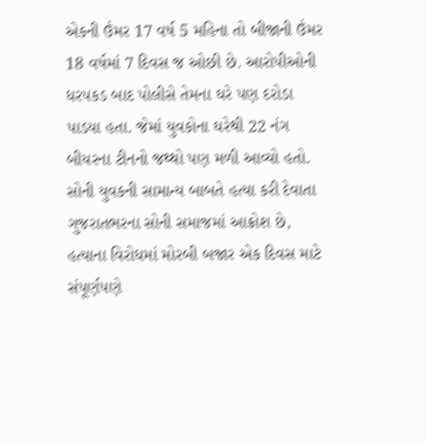એકની ઉંમર 17 વર્ષ 5 મહિના તો બીજાની ઉંમર 18 વર્ષમાં 7 દિવસ જ ઓછી છે. આરોપીઓની ધરપકડ બાદ પોલીસે તેમના ઘરે પણ દરોડા પાડયા હતા. જેમાં યુવકોના ઘરેથી 22 નંગ બીયરના ટીનનો જથ્થો પણ મળી આવ્યો હતો.
સોની યુવકની સામાન્ય બાબતે હત્યા કરી દેવાતા ગુજરાતભરના સોની સમાજમાં આક્રોશ છે, હત્યાના વિરોધમાં મોરબી બજાર એક દિવસ માટે સંપૂર્ણપણે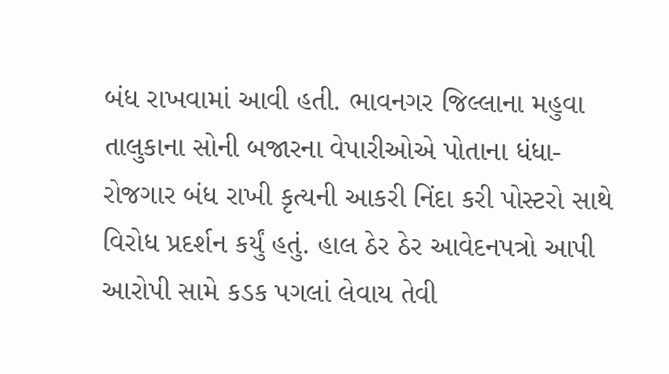બંધ રાખવામાં આવી હતી. ભાવનગર જિલ્લાના મહુવા તાલુકાના સોની બજારના વેપારીઓએ પોતાના ધંધા-રોજગાર બંધ રાખી કૃત્યની આકરી નિંદા કરી પોસ્ટરો સાથે વિરોધ પ્રદર્શન કર્યું હતું. હાલ ઠેર ઠેર આવેદનપત્રો આપી આરોપી સામે કડક પગલાં લેવાય તેવી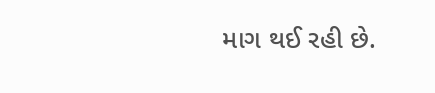માગ થઈ રહી છે.